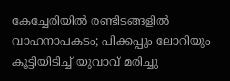കേച്ചേരിയിൽ രണ്ടിടങ്ങളിൽ വാഹനാപകടം; പിക്കപ്പും ലോറിയും കൂട്ടിയിടിച്ച് യുവാവ് മരിച്ചു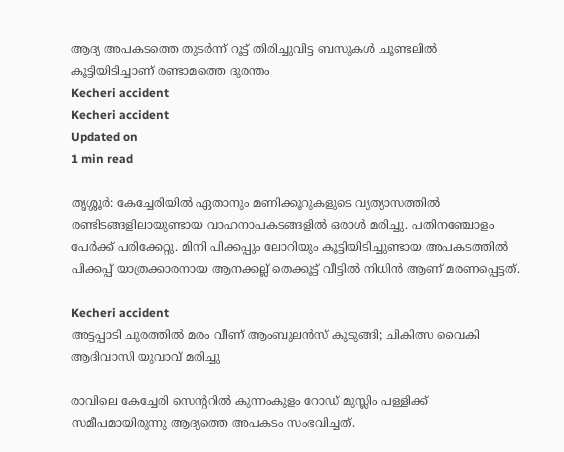ആദ്യ അപകടത്തെ തുടർന്ന് റൂട്ട് തിരിച്ചുവിട്ട ബസുകൾ ചൂണ്ടലിൽ കൂട്ടിയിടിച്ചാണ് രണ്ടാമത്തെ ദുരന്തം
Kecheri accident
Kecheri accident
Updated on
1 min read

തൃശ്ശൂർ: കേച്ചേരിയിൽ ഏതാനും മണിക്കൂറുകളുടെ വ്യത്യാസത്തിൽ രണ്ടിടങ്ങളിലായുണ്ടായ വാഹനാപകടങ്ങളിൽ ഒരാൾ മരിച്ചു. പതിനഞ്ചോളം പേർക്ക് പരിക്കേറ്റു. മിനി പിക്കപ്പും ലോറിയും കൂട്ടിയിടിച്ചുണ്ടായ അപകടത്തിൽ പിക്കപ്പ് യാത്രക്കാരനായ ആനക്കല്ല് തെക്കൂട്ട് വീട്ടിൽ നിധിൻ ആണ് മരണപ്പെട്ടത്.

Kecheri accident
അട്ടപ്പാടി ചുരത്തിൽ മരം വീണ് ആംബുലൻസ് കുടുങ്ങി; ചികിത്സ വൈകി ആദിവാസി യുവാവ് മരിച്ചു

രാവിലെ കേച്ചേരി സെന്ററിൽ കുന്നംകുളം റോഡ് മുസ്ലിം പള്ളിക്ക് സമീപമായിരുന്നു ആദ്യത്തെ അപകടം സംഭവിച്ചത്.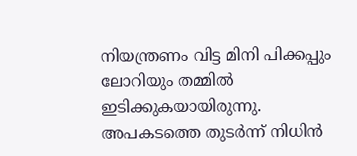നിയന്ത്രണം വിട്ട മിനി പിക്കപ്പും ലോറിയും തമ്മിൽ ഇടിക്കുകയായിരുന്നു. അപകടത്തെ തുടർന്ന് നിധിൻ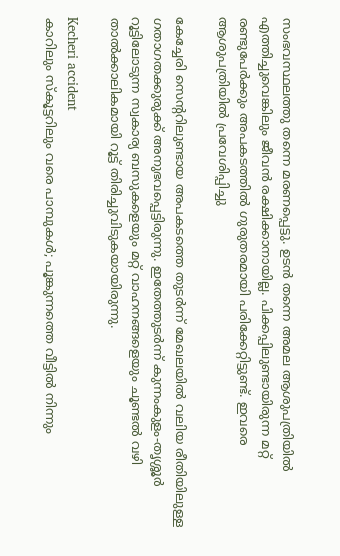സംഭവസ്ഥലത്തു തന്നെ മരണപ്പെട്ടു. ഉടൻ തന്നെ അമല ആശുപത്രിയിൽ എത്തിച്ചുവെങ്കിലും ജീവൻ രക്ഷിക്കാനായില്ല. പിക്കപ്പിലുണ്ടായിരുന്ന മറ്റ് രണ്ടുപേർക്കും അപകടത്തിൽ ഗുരുതരമായി പരിക്കേറ്റിട്ടുണ്ട്. ഇവരെ ആശുപത്രിയിൽ പ്രവേശിപ്പിച്ചു

കേച്ചേരി സെന്ററിലുണ്ടായ അപകടത്തെ തുടർന്ന് മേഖലയിൽ വലിയ രീതിയിലുള്ള ഗതാഗതക്കുരുക്ക് അനുഭവപ്പെട്ടിരുന്നു. ഇതേത്തുടർന്ന് കുന്നംകുളം-തൃശ്ശൂർ റൂട്ടിലോടുന്ന സ്വകാര്യ ബസുകളെയും മറ്റ് വാഹനങ്ങളെയും ചൂണ്ടൽ വഴി താൽക്കാലികമായി റൂട്ട് തിരിച്ചുവിടുകയായിരുന്നു.

Kecheri accident
കാറിലും സ്‌കൂട്ടറിലും വരെ പാമ്പുകള്‍; പൂങ്കുന്നത്തെ വീട്ടില്‍ നിന്നും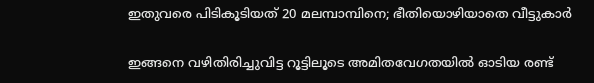ഇതുവരെ പിടികൂടിയത് 20 മലമ്പാമ്പിനെ; ഭീതിയൊഴിയാതെ വീട്ടുകാര്‍

ഇങ്ങനെ വഴിതിരിച്ചുവിട്ട റൂട്ടിലൂടെ അമിതവേഗതയിൽ ഓടിയ രണ്ട്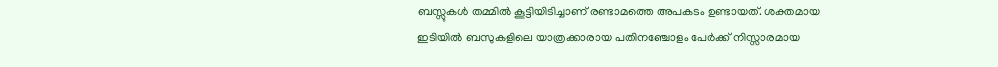ബസ്സുകൾ തമ്മിൽ കൂട്ടിയിടിച്ചാണ് രണ്ടാമത്തെ അപകടം ഉണ്ടായത്. ശക്തമായ ഇടിയിൽ ബസുകളിലെ യാത്രക്കാരായ പതിനഞ്ചോളം പേർക്ക് നിസ്സാരമായ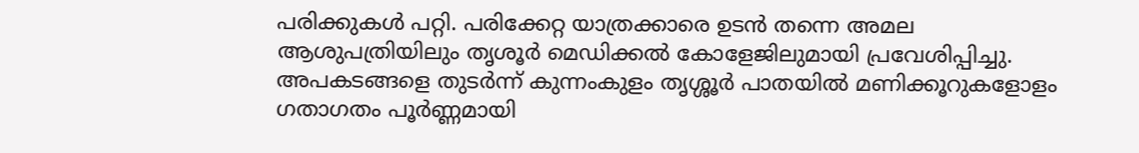പരിക്കുകൾ പറ്റി. പരിക്കേറ്റ യാത്രക്കാരെ ഉടൻ തന്നെ അമല ആശുപത്രിയിലും തൃശൂർ മെഡിക്കൽ കോളേജിലുമായി പ്രവേശിപ്പിച്ചു. അപകടങ്ങളെ തുടർന്ന് കുന്നംകുളം തൃശ്ശൂർ പാതയിൽ മണിക്കൂറുകളോളം ഗതാഗതം പൂർണ്ണമായി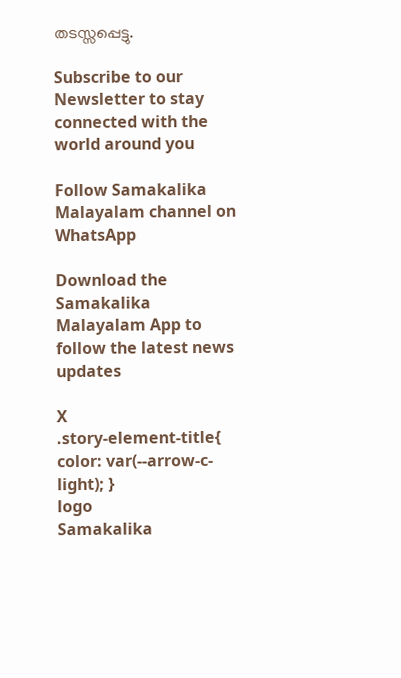തടസ്സപ്പെട്ടു.

Subscribe to our Newsletter to stay connected with the world around you

Follow Samakalika Malayalam channel on WhatsApp

Download the Samakalika Malayalam App to follow the latest news updates

X
.story-element-title{ color: var(--arrow-c-light); }
logo
Samakalika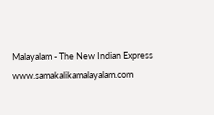Malayalam - The New Indian Express
www.samakalikamalayalam.com